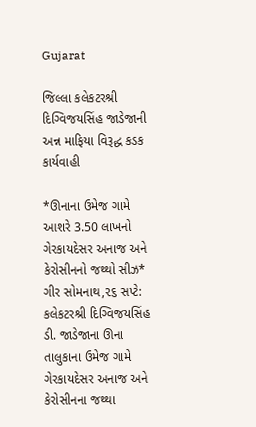Gujarat

જિલ્લા કલેકટરશ્રી દિગ્વિજયસિંહ જાડેજાની અન્ન માફિયા વિરૂદ્ધ કડક કાર્યવાહી

*ઊનાના ઉમેજ ગામે આશરે 3.50 લાખનો ગેરકાયદેસર અનાજ અને કેરોસીનનો જથ્થો સીઝ*
ગીર સોમનાથ,૨૬ સપ્ટે: કલેકટરશ્રી દિગ્વિજયસિંહ ડી. જાડેજાના ઊના તાલુકાના ઉમેજ ગામે ગેરકાયદેસર અનાજ અને કેરોસીનના જથ્થા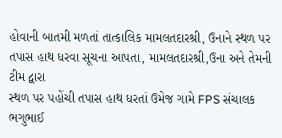હોવાની બાતમી મળતાં તાત્કાલિક મામલતદારશ્રી, ઉનાને સ્થળ પર તપાસ હાથ ધરવા સૂચના આપતા, મામલતદારશ્રી,ઉના અને તેમની ટીમ દ્વારા
સ્થળ પર પહોંચી તપાસ હાથ ધરતાં ઉમેજ ગામે FPS સંચાલક ભગુભાઈ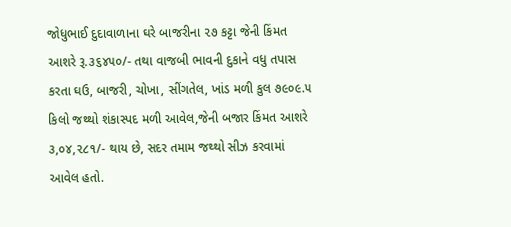જોધુભાઈ દુદાવાળાના ઘરે બાજરીના ૨૭ કટ્ટા જેની કિંમત આશરે રૂ.૩૬૪૫૦/- તથા વાજબી ભાવની દુકાને વધુ તપાસ કરતા ઘઉ, બાજરી, ચોખા, સીંગતેલ, ખાંડ મળી કુલ ૭૯૦૯.૫ કિલો જથ્થો શંકાસ્પદ મળી આવેલ,જેની બજાર કિંમત આશરે ૩,૦૪,૨૮૧/- થાય છે, સદર તમામ જથ્થો સીઝ કરવામાં આવેલ હતો.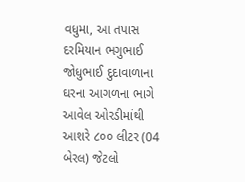વધુમા, આ તપાસ દરમિયાન ભગુભાઈ જોધુભાઈ દુદાવાળાના ઘરના આગળના ભાગે આવેલ ઓરડીમાંથી આશરે ૮૦૦ લીટર (04 બેરલ) જેટલો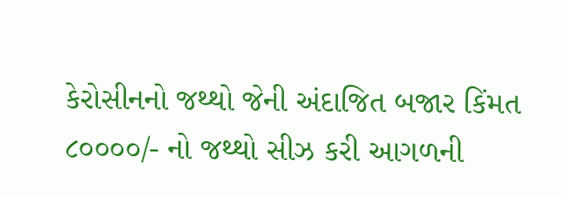કેરોસીનનો જથ્થો જેની અંદાજિત બજાર કિંમત ૮૦૦૦૦/- નો જથ્થો સીઝ કરી આગળની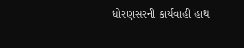ધોરણસરની કાર્યવાહી હાથ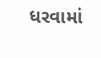ધરવામાં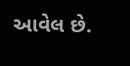આવેલ છે.